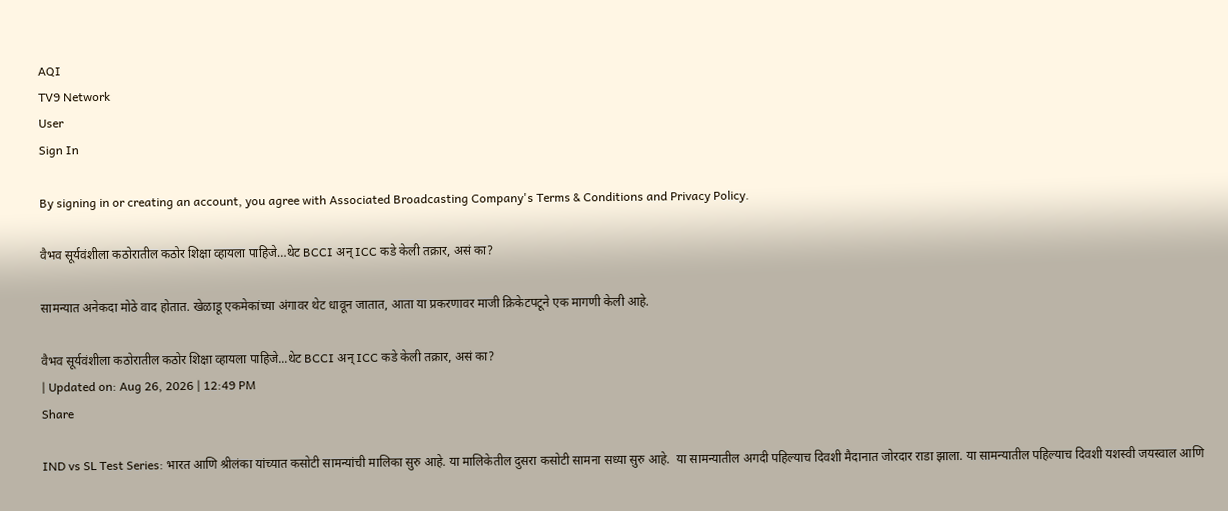AQI
TV9 Network
User
Sign In

By signing in or creating an account, you agree with Associated Broadcasting Company's Terms & Conditions and Privacy Policy.

वैभव सूर्यवंशीला कठोरातील कठोर शिक्षा व्हायला पाहिजे…थेट BCCI अन् ICC कडे केली तक्रार, असं का?

सामन्यात अनेकदा मोठे वाद होतात. खेळाडू एकमेकांच्या अंगावर थेट धावून जातात, आता या प्रकरणावर माजी क्रिकेटपटूने एक मागणी केली आहे.

वैभव सूर्यवंशीला कठोरातील कठोर शिक्षा व्हायला पाहिजे...थेट BCCI अन् ICC कडे केली तक्रार, असं का?
| Updated on: Aug 26, 2026 | 12:49 PM
Share

IND vs SL Test Series: भारत आणि श्रीलंका यांच्यात कसोटी सामन्यांची मालिका सुरु आहे. या मालिकेतील दुसरा कसोटी सामना सध्या सुरु आहे.  या सामन्यातील अगदी पहिल्याच दिवशी मैदानात जोरदार राडा झाला. या सामन्यातील पहिल्याच दिवशी यशस्वी जयस्वाल आणि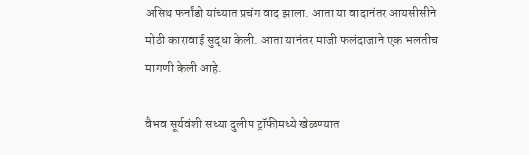असिथ फर्नांडो यांच्यात प्रचंग वाद झाला. आता या वादानंतर आयसीसीने मोठी कारावाई सुद्धा केली. आता यानंतर माजी फलंदाजाने एक भलतीच मागणी केली आहे.

वैभव सूर्यवंशी सध्या दुलीप ट्रॉफीमध्ये खेळण्यात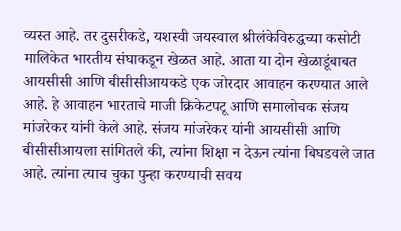व्यस्त आहे. तर दुसरीकडे, यशस्वी जयस्वाल श्रीलंकेविरुद्धच्या कसोटी मालिकेत भारतीय संघाकडून खेळत आहे. आता या दोन खेळाडूंबाबत आयसीसी आणि बीसीसीआयकडे एक जोरदार आवाहन करण्यात आले आहे. हे आवाहन भारताचे माजी क्रिकेटपटू आणि समालोचक संजय मांजरेकर यांनी केले आहे. संजय मांजरेकर यांनी आयसीसी आणि बीसीसीआयला सांगितले की, त्यांना शिक्षा न देऊन त्यांना बिघडवले जात आहे. त्यांना त्याच चुका पुन्हा करण्याची सवय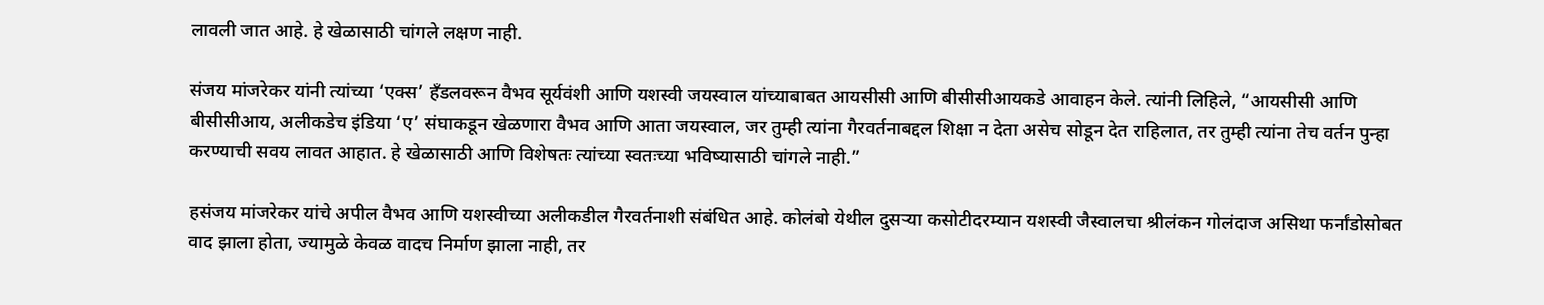लावली जात आहे. हे खेळासाठी चांगले लक्षण नाही.

संजय मांजरेकर यांनी त्यांच्या ‘एक्स’ हँडलवरून वैभव सूर्यवंशी आणि यशस्वी जयस्वाल यांच्याबाबत आयसीसी आणि बीसीसीआयकडे आवाहन केले. त्यांनी लिहिले, “आयसीसी आणि बीसीसीआय, अलीकडेच इंडिया ‘ए’ संघाकडून खेळणारा वैभव आणि आता जयस्वाल, जर तुम्ही त्यांना गैरवर्तनाबद्दल शिक्षा न देता असेच सोडून देत राहिलात, तर तुम्ही त्यांना तेच वर्तन पुन्हा करण्याची सवय लावत आहात. हे खेळासाठी आणि विशेषतः त्यांच्या स्वतःच्या भविष्यासाठी चांगले नाही.”

हसंजय मांजरेकर यांचे अपील वैभव आणि यशस्वीच्या अलीकडील गैरवर्तनाशी संबंधित आहे. कोलंबो येथील दुसऱ्या कसोटीदरम्यान यशस्वी जैस्वालचा श्रीलंकन गोलंदाज असिथा फर्नांडोसोबत वाद झाला होता, ज्यामुळे केवळ वादच निर्माण झाला नाही, तर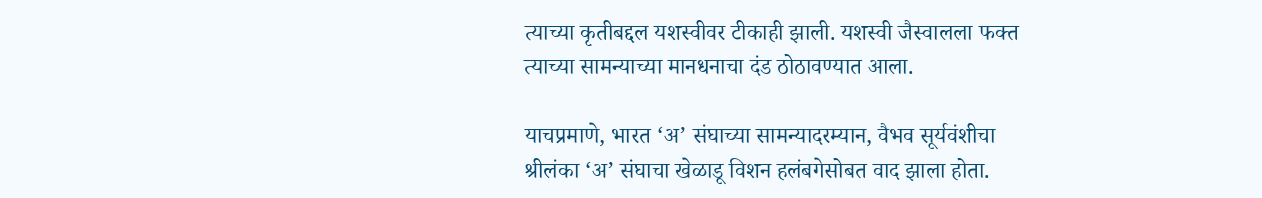त्याच्या कृतीबद्दल यशस्वीवर टीकाही झाली. यशस्वी जैस्वालला फक्त त्याच्या सामन्याच्या मानधनाचा दंड ठोठावण्यात आला.

याचप्रमाणे, भारत ‘अ’ संघाच्या सामन्यादरम्यान, वैभव सूर्यवंशीचा श्रीलंका ‘अ’ संघाचा खेळाडू विशन हलंबगेसोबत वाद झाला होता.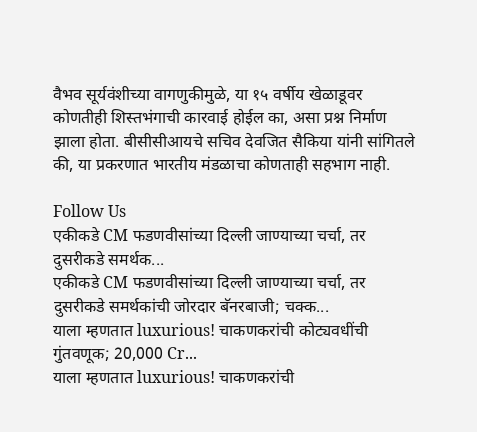वैभव सूर्यवंशीच्या वागणुकीमुळे, या १५ वर्षीय खेळाडूवर कोणतीही शिस्तभंगाची कारवाई होईल का, असा प्रश्न निर्माण झाला होता. बीसीसीआयचे सचिव देवजित सैकिया यांनी सांगितले की, या प्रकरणात भारतीय मंडळाचा कोणताही सहभाग नाही.

Follow Us
एकीकडे CM फडणवीसांच्या दिल्ली जाण्याच्या चर्चा, तर दुसरीकडे समर्थक...
एकीकडे CM फडणवीसांच्या दिल्ली जाण्याच्या चर्चा, तर दुसरीकडे समर्थकांची जोरदार बॅनरबाजी; चक्क...
याला म्हणतात luxurious! चाकणकरांची कोट्यवधींची गुंतवणूक; 20,000 Cr...
याला म्हणतात luxurious! चाकणकरांची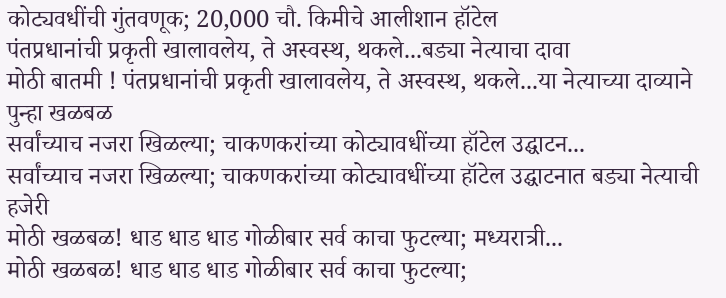कोट्यवधींची गुंतवणूक; 20,000 चौ. किमीचे आलीशान हॉटेल
पंतप्रधानांची प्रकृती खालावलेय, ते अस्वस्थ, थकले...बड्या नेत्याचा दावा
मोठी बातमी ! पंतप्रधानांची प्रकृती खालावलेय, ते अस्वस्थ, थकले...या नेत्याच्या दाव्याने पुन्हा खळबळ
सर्वांच्याच नजरा खिळल्या; चाकणकरांच्या कोट्यावधींच्या हॉटेल उद्घाटन...
सर्वांच्याच नजरा खिळल्या; चाकणकरांच्या कोट्यावधींच्या हॉटेल उद्घाटनात बड्या नेत्याची हजेरी
मोठी खळबळ! धाड धाड धाड गोळीबार सर्व काचा फुटल्या; मध्यरात्री...
मोठी खळबळ! धाड धाड धाड गोळीबार सर्व काचा फुटल्या;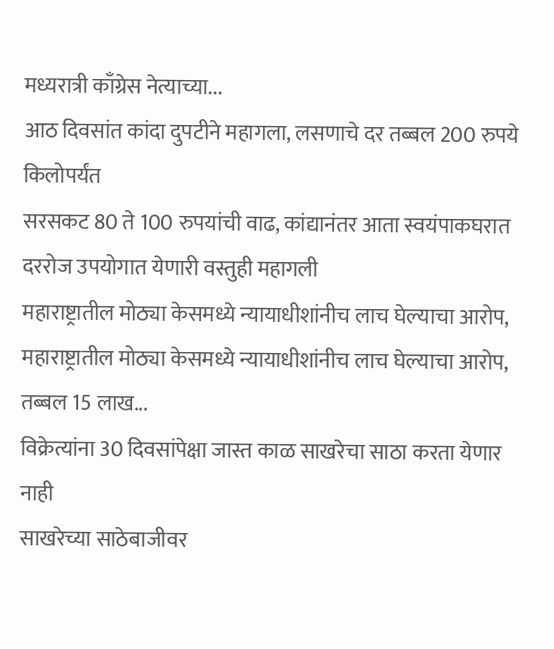मध्यरात्री काँग्रेस नेत्याच्या...
आठ दिवसांत कांदा दुपटीने महागला, लसणाचे दर तब्बल 200 रुपये किलोपर्यंत
सरसकट 80 ते 100 रुपयांची वाढ, कांद्यानंतर आता स्वयंपाकघरात दररोज उपयोगात येणारी वस्तुही महागली
महाराष्ट्रातील मोठ्या केसमध्ये न्यायाधीशांनीच लाच घेल्याचा आरोप,
महाराष्ट्रातील मोठ्या केसमध्ये न्यायाधीशांनीच लाच घेल्याचा आरोप, तब्बल 15 लाख...
विक्रेत्यांना 30 दिवसांपेक्षा जास्त काळ साखरेचा साठा करता येणार नाही
साखरेच्या साठेबाजीवर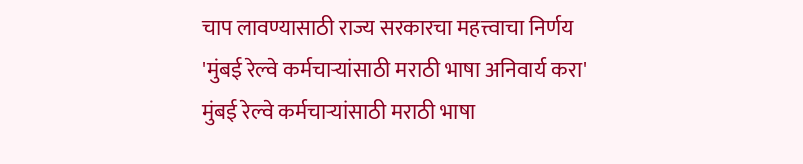चाप लावण्यासाठी राज्य सरकारचा महत्त्वाचा निर्णय
'मुंबई रेल्वे कर्मचाऱ्यांसाठी मराठी भाषा अनिवार्य करा'
मुंबई रेल्वे कर्मचाऱ्यांसाठी मराठी भाषा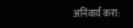अनिवार्य करा: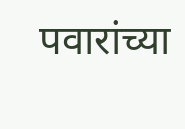पवारांच्या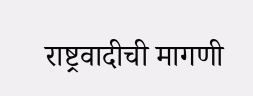राष्ट्रवादीची मागणी